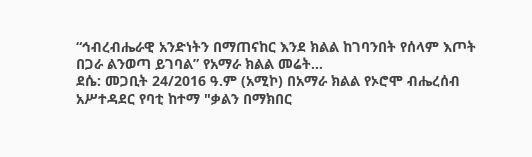“ኅብረብሔራዊ አንድነትን በማጠናከር እንደ ክልል ከገባንበት የሰላም እጦት በጋራ ልንወጣ ይገባል” የአማራ ክልል መሬት...
ደሴ: መጋቢት 24/2016 ዓ.ም (አሚኮ) በአማራ ክልል የኦሮሞ ብሔረሰብ አሥተዳደር የባቲ ከተማ "ቃልን በማክበር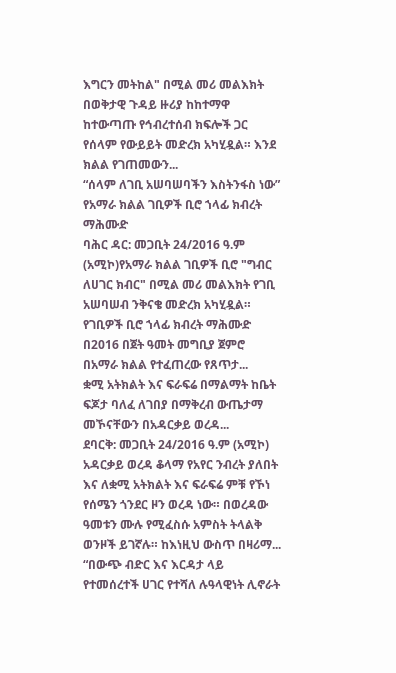እግርን መትከል" በሚል መሪ መልእክት በወቅታዊ ጉዳይ ዙሪያ ከከተማዋ ከተውጣጡ የኅብረተሰብ ክፍሎች ጋር የሰላም የውይይት መድረክ አካሂዷል። እንደ ክልል የገጠመውን...
“ሰላም ለገቢ አሠባሠባችን እስትንፋስ ነው” የአማራ ክልል ገቢዎች ቢሮ ኀላፊ ክብረት ማሕሙድ
ባሕር ዳር: መጋቢት 24/2016 ዓ.ም (አሚኮ)የአማራ ክልል ገቢዎች ቢሮ "ግብር ለሀገር ክብር" በሚል መሪ መልእክት የገቢ አሠባሠብ ንቅናቄ መድረክ አካሂዷል። የገቢዎች ቢሮ ኀላፊ ክብረት ማሕሙድ በ2016 በጀት ዓመት መግቢያ ጀምሮ በአማራ ክልል የተፈጠረው የጸጥታ...
ቋሚ አትክልት እና ፍራፍሬ በማልማት ከቤት ፍጆታ ባለፈ ለገበያ በማቅረብ ውጤታማ መኾናቸውን በአዳርቃይ ወረዳ...
ደባርቅ: መጋቢት 24/2016 ዓ.ም (አሚኮ) አዳርቃይ ወረዳ ቆላማ የአየር ንብረት ያለበት እና ለቋሚ አትክልት እና ፍራፍሬ ምቹ የኾነ የሰሜን ጎንደር ዞን ወረዳ ነው። በወረዳው ዓመቱን ሙሉ የሚፈስሱ አምስት ትላልቅ ወንዞች ይገኛሉ። ከእነዚህ ውስጥ በዛሪማ...
“በውጭ ብድር እና እርዳታ ላይ የተመሰረተች ሀገር የተሻለ ሉዓላዊነት ሊኖራት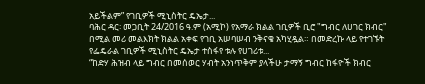አይችልም” የገቢዎች ሚኒስትር ዴኤታ...
ባሕር ዳር፡ መጋቢት 24/2016 ዓ.ም (አሚኮ) የአማራ ክልል ገቢዎች ቢሮ "ግብር ለሀገር ክብር" በሚል መሪ መልእክት ክልል አቀፍ የገቢ አሠባሠብ ንቅናቄ አካሂዷል። በመድረኩ ላይ የተገኙት የፌዴራል ገቢዎች ሚኒስትር ዴኤታ ተስፋየ ቱሉ የሀገሪቱ...
“ከድሃ ሕዝብ ላይ ግብር በመሰወር ሃብት አንነጥቅም ያላችሁ ታማኝ ግብር ከፋዮች ክብር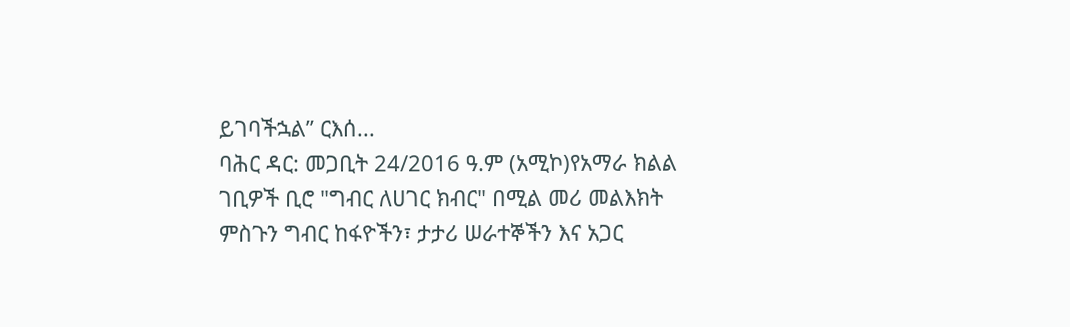ይገባችኋል” ርእሰ...
ባሕር ዳር: መጋቢት 24/2016 ዓ.ም (አሚኮ)የአማራ ክልል ገቢዎች ቢሮ "ግብር ለሀገር ክብር" በሚል መሪ መልእክት ምስጉን ግብር ከፋዮችን፣ ታታሪ ሠራተኞችን እና አጋር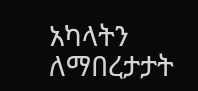አካላትን ለማበረታታት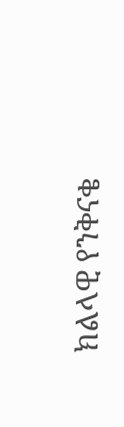ክልላዊ የንቅናቄ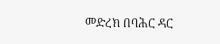መድረክ በባሕር ዳር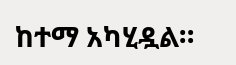ከተማ አካሂዷል።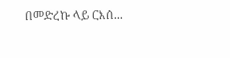በመድረኩ ላይ ርእሰ...